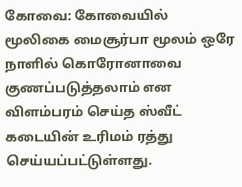கோவை: கோவையில் மூலிகை மைசூர்பா மூலம் ஒரே நாளில் கொரோனாவை குணப்படுத்தலாம் என விளம்பரம் செய்த ஸ்வீட் கடையின் உரிமம் ரத்து செய்யப்பட்டுள்ளது.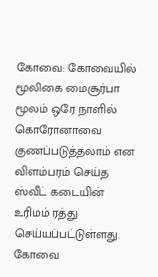கோவை: கோவையில் மூலிகை மைசூர்பா மூலம் ஒரே நாளில் கொரோனாவை குணப்படுத்தலாம் என விளம்பரம் செய்த ஸ்வீட் கடையின் உரிமம் ரத்து செய்யப்பட்டுள்ளது.
கோவை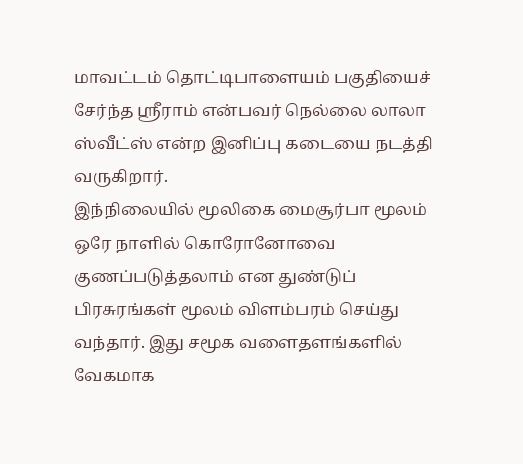மாவட்டம் தொட்டிபாளையம் பகுதியைச் சேர்ந்த ஸ்ரீராம் என்பவர் நெல்லை லாலா ஸ்வீட்ஸ் என்ற இனிப்பு கடையை நடத்தி வருகிறார்.
இந்நிலையில் மூலிகை மைசூர்பா மூலம் ஒரே நாளில் கொரோனோவை குணப்படுத்தலாம் என துண்டுப் பிரசுரங்கள் மூலம் விளம்பரம் செய்து வந்தார். இது சமூக வளைதளங்களில் வேகமாக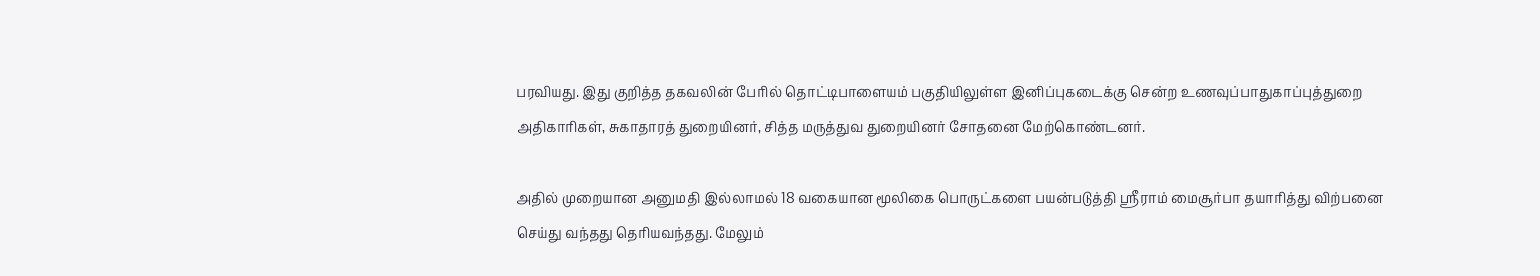பரவியது. இது குறித்த தகவலின் பேரில் தொட்டிபாளையம் பகுதியிலுள்ள இனிப்புகடைக்கு சென்ற உணவுப்பாதுகாப்புத்துறை அதிகாரிகள், சுகாதாரத் துறையினர், சித்த மருத்துவ துறையினர் சோதனை மேற்கொண்டனர்.

அதில் முறையான அனுமதி இல்லாமல் 18 வகையான மூலிகை பொருட்களை பயன்படுத்தி ஸ்ரீராம் மைசூர்பா தயாரித்து விற்பனை செய்து வந்தது தெரியவந்தது. மேலும்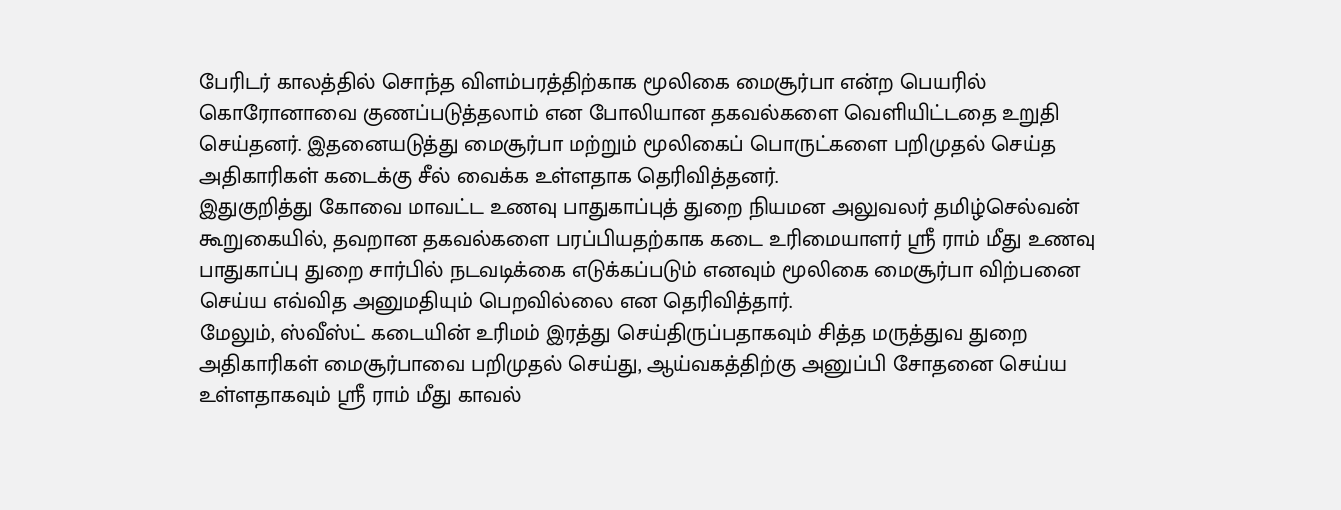பேரிடர் காலத்தில் சொந்த விளம்பரத்திற்காக மூலிகை மைசூர்பா என்ற பெயரில் கொரோனாவை குணப்படுத்தலாம் என போலியான தகவல்களை வெளியிட்டதை உறுதி செய்தனர். இதனையடுத்து மைசூர்பா மற்றும் மூலிகைப் பொருட்களை பறிமுதல் செய்த அதிகாரிகள் கடைக்கு சீல் வைக்க உள்ளதாக தெரிவித்தனர்.
இதுகுறித்து கோவை மாவட்ட உணவு பாதுகாப்புத் துறை நியமன அலுவலர் தமிழ்செல்வன் கூறுகையில், தவறான தகவல்களை பரப்பியதற்காக கடை உரிமையாளர் ஸ்ரீ ராம் மீது உணவு பாதுகாப்பு துறை சார்பில் நடவடிக்கை எடுக்கப்படும் எனவும் மூலிகை மைசூர்பா விற்பனை செய்ய எவ்வித அனுமதியும் பெறவில்லை என தெரிவித்தார்.
மேலும், ஸ்வீஸ்ட் கடையின் உரிமம் இரத்து செய்திருப்பதாகவும் சித்த மருத்துவ துறை அதிகாரிகள் மைசூர்பாவை பறிமுதல் செய்து, ஆய்வகத்திற்கு அனுப்பி சோதனை செய்ய உள்ளதாகவும் ஸ்ரீ ராம் மீது காவல்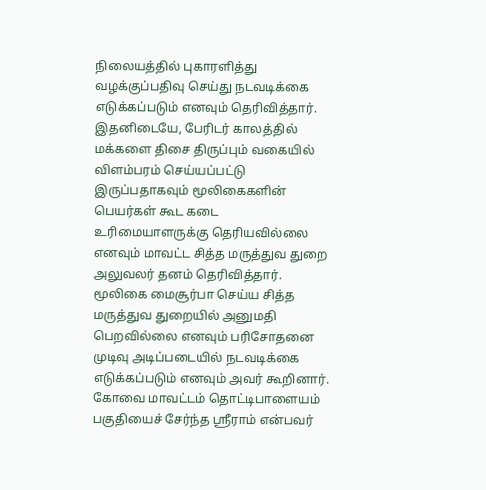நிலையத்தில் புகாரளித்து வழக்குப்பதிவு செய்து நடவடிக்கை எடுக்கப்படும் எனவும் தெரிவித்தார்.
இதனிடையே, பேரிடர் காலத்தில் மக்களை திசை திருப்பும் வகையில் விளம்பரம் செய்யப்பட்டு இருப்பதாகவும் மூலிகைகளின் பெயர்கள் கூட கடை உரிமையாளருக்கு தெரியவில்லை எனவும் மாவட்ட சித்த மருத்துவ துறை அலுவலர் தனம் தெரிவித்தார். மூலிகை மைசூர்பா செய்ய சித்த மருத்துவ துறையில் அனுமதி பெறவில்லை எனவும் பரிசோதனை முடிவு அடிப்படையில் நடவடிக்கை எடுக்கப்படும் எனவும் அவர் கூறினார்.
கோவை மாவட்டம் தொட்டிபாளையம் பகுதியைச் சேர்ந்த ஸ்ரீராம் என்பவர்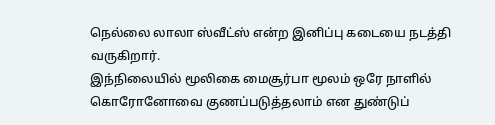நெல்லை லாலா ஸ்வீட்ஸ் என்ற இனிப்பு கடையை நடத்தி வருகிறார்.
இந்நிலையில் மூலிகை மைசூர்பா மூலம் ஒரே நாளில் கொரோனோவை குணப்படுத்தலாம் என துண்டுப்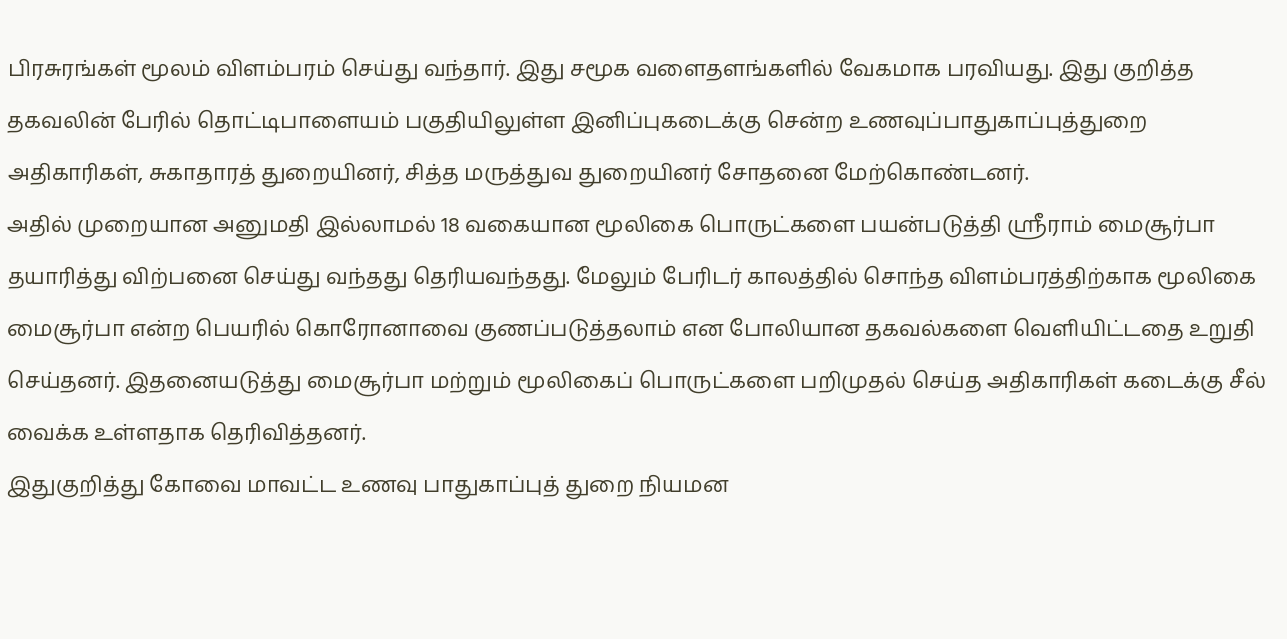பிரசுரங்கள் மூலம் விளம்பரம் செய்து வந்தார். இது சமூக வளைதளங்களில் வேகமாக பரவியது. இது குறித்த தகவலின் பேரில் தொட்டிபாளையம் பகுதியிலுள்ள இனிப்புகடைக்கு சென்ற உணவுப்பாதுகாப்புத்துறை அதிகாரிகள், சுகாதாரத் துறையினர், சித்த மருத்துவ துறையினர் சோதனை மேற்கொண்டனர்.
அதில் முறையான அனுமதி இல்லாமல் 18 வகையான மூலிகை பொருட்களை பயன்படுத்தி ஸ்ரீராம் மைசூர்பா தயாரித்து விற்பனை செய்து வந்தது தெரியவந்தது. மேலும் பேரிடர் காலத்தில் சொந்த விளம்பரத்திற்காக மூலிகை மைசூர்பா என்ற பெயரில் கொரோனாவை குணப்படுத்தலாம் என போலியான தகவல்களை வெளியிட்டதை உறுதி செய்தனர். இதனையடுத்து மைசூர்பா மற்றும் மூலிகைப் பொருட்களை பறிமுதல் செய்த அதிகாரிகள் கடைக்கு சீல் வைக்க உள்ளதாக தெரிவித்தனர்.
இதுகுறித்து கோவை மாவட்ட உணவு பாதுகாப்புத் துறை நியமன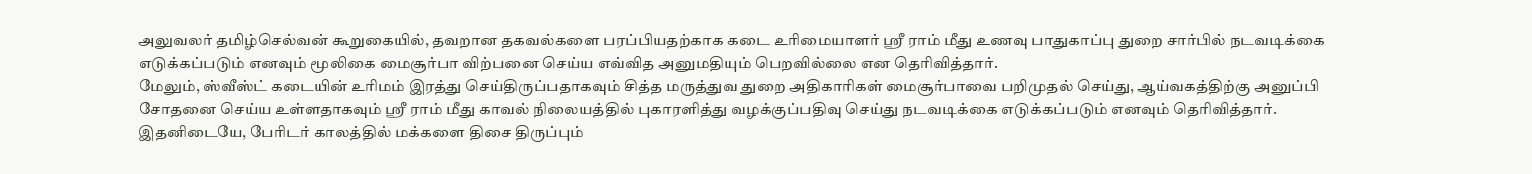அலுவலர் தமிழ்செல்வன் கூறுகையில், தவறான தகவல்களை பரப்பியதற்காக கடை உரிமையாளர் ஸ்ரீ ராம் மீது உணவு பாதுகாப்பு துறை சார்பில் நடவடிக்கை எடுக்கப்படும் எனவும் மூலிகை மைசூர்பா விற்பனை செய்ய எவ்வித அனுமதியும் பெறவில்லை என தெரிவித்தார்.
மேலும், ஸ்வீஸ்ட் கடையின் உரிமம் இரத்து செய்திருப்பதாகவும் சித்த மருத்துவ துறை அதிகாரிகள் மைசூர்பாவை பறிமுதல் செய்து, ஆய்வகத்திற்கு அனுப்பி சோதனை செய்ய உள்ளதாகவும் ஸ்ரீ ராம் மீது காவல் நிலையத்தில் புகாரளித்து வழக்குப்பதிவு செய்து நடவடிக்கை எடுக்கப்படும் எனவும் தெரிவித்தார்.
இதனிடையே, பேரிடர் காலத்தில் மக்களை திசை திருப்பும்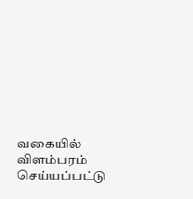வகையில் விளம்பரம் செய்யப்பட்டு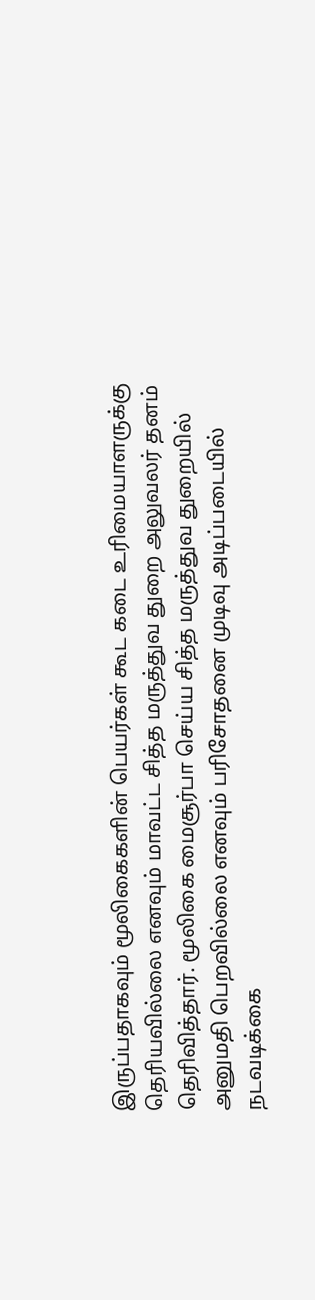இருப்பதாகவும் மூலிகைகளின் பெயர்கள் கூட கடை உரிமையாளருக்கு தெரியவில்லை எனவும் மாவட்ட சித்த மருத்துவ துறை அலுவலர் தனம் தெரிவித்தார். மூலிகை மைசூர்பா செய்ய சித்த மருத்துவ துறையில் அனுமதி பெறவில்லை எனவும் பரிசோதனை முடிவு அடிப்படையில் நடவடிக்கை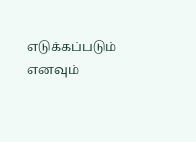எடுக்கப்படும் எனவும்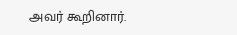அவர் கூறினார்.